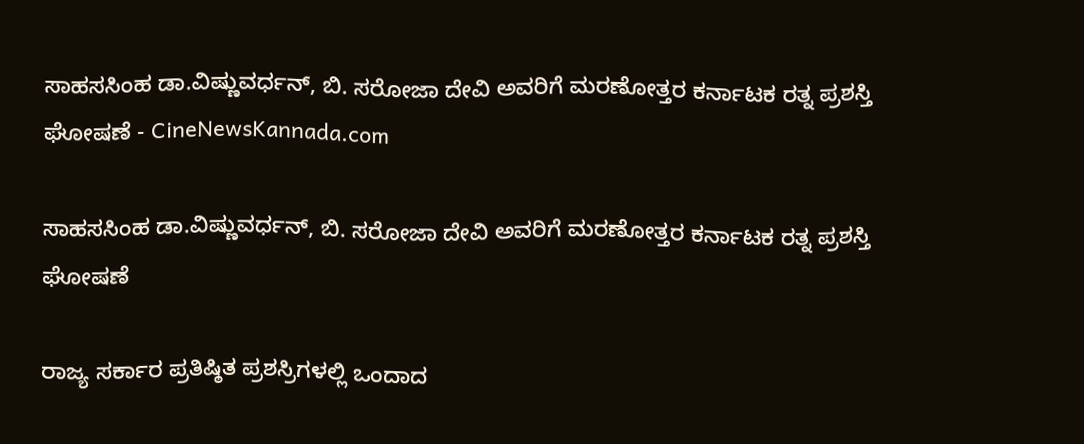ಸಾಹಸಸಿಂಹ ಡಾ.ವಿಷ್ಣುವರ್ಧನ್, ಬಿ. ಸರೋಜಾ ದೇವಿ ಅವರಿಗೆ ಮರಣೋತ್ತರ ಕರ್ನಾಟಕ ರತ್ನ ಪ್ರಶಸ್ತಿ ಘೋಷಣೆ - CineNewsKannada.com

ಸಾಹಸಸಿಂಹ ಡಾ.ವಿಷ್ಣುವರ್ಧನ್, ಬಿ. ಸರೋಜಾ ದೇವಿ ಅವರಿಗೆ ಮರಣೋತ್ತರ ಕರ್ನಾಟಕ ರತ್ನ ಪ್ರಶಸ್ತಿ ಘೋಷಣೆ

ರಾಜ್ಯ ಸರ್ಕಾರ ಪ್ರತಿಷ್ಠಿತ ಪ್ರಶಸ್ರಿಗಳಲ್ಲಿ ಒಂದಾದ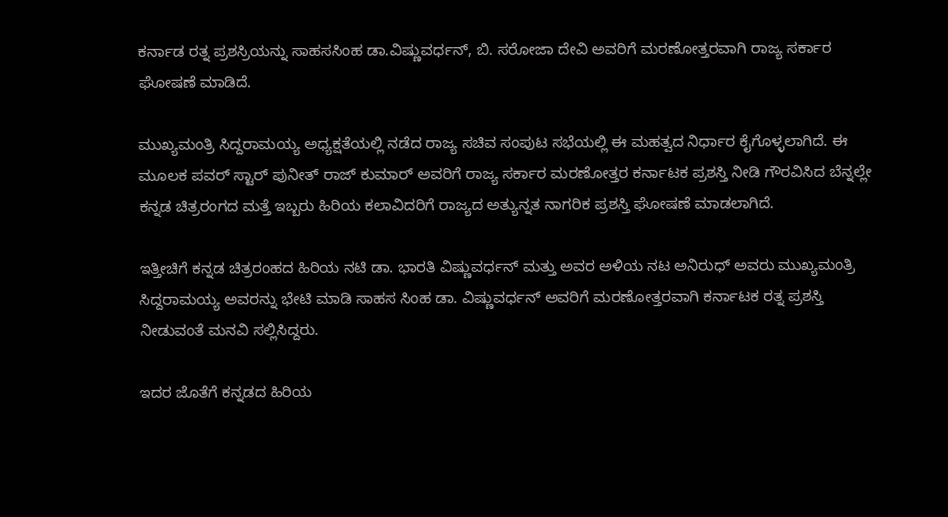ಕರ್ನಾಡ ರತ್ನ ಪ್ರಶಸ್ರಿಯನ್ನು ಸಾಹಸಸಿಂಹ ಡಾ.ವಿಷ್ಣುವರ್ಧನ್, ಬಿ. ಸರೋಜಾ ದೇವಿ ಅವರಿಗೆ ಮರಣೋತ್ತರವಾಗಿ ರಾಜ್ಯ ಸರ್ಕಾರ ಘೋಷಣೆ ಮಾಡಿದೆ.

ಮುಖ್ಯಮಂತ್ರಿ ಸಿದ್ದರಾಮಯ್ಯ ಅಧ್ಯಕ್ಷತೆಯಲ್ಲಿ ನಡೆದ ರಾಜ್ಯ ಸಚಿವ ಸಂಪುಟ ಸಭೆಯಲ್ಲಿ ಈ ಮಹತ್ವದ ನಿರ್ಧಾರ ಕೈಗೊಳ್ಳಲಾಗಿದೆ. ಈ ಮೂಲಕ ಪವರ್ ಸ್ಟಾರ್ ಪುನೀತ್ ರಾಜ್ ಕುಮಾರ್ ಅವರಿಗೆ ರಾಜ್ಯ ಸರ್ಕಾರ ಮರಣೋತ್ತರ ಕರ್ನಾಟಕ ಪ್ರಶಸ್ತಿ ನೀಡಿ ಗೌರವಿಸಿದ ಬೆನ್ನಲ್ಲೇ ಕನ್ನಡ ಚಿತ್ರರಂಗದ ಮತ್ತೆ ಇಬ್ಬರು ಹಿರಿಯ ಕಲಾವಿದರಿಗೆ ರಾಜ್ಯದ ಅತ್ಯುನ್ನತ ನಾಗರಿಕ ಪ್ರಶಸ್ತಿ ಘೋಷಣೆ ಮಾಡಲಾಗಿದೆ.

ಇತ್ತೀಚಿಗೆ ಕನ್ನಡ ಚಿತ್ರರಂಹದ ಹಿರಿಯ ನಟಿ ಡಾ. ಭಾರತಿ ವಿಷ್ಣುವರ್ಧನ್ ಮತ್ತು ಅವರ ಅಳಿಯ ನಟ ಅನಿರುಧ್ ಅವರು ಮುಖ್ಯಮಂತ್ರಿ ಸಿದ್ದರಾಮಯ್ಯ ಅವರನ್ನು ಭೇಟಿ ಮಾಡಿ ಸಾಹಸ ಸಿಂಹ ಡಾ. ವಿಷ್ಣುವರ್ಧನ್ ಅವರಿಗೆ ಮರಣೋತ್ತರವಾಗಿ ಕರ್ನಾಟಕ ರತ್ನ ಪ್ರಶಸ್ತಿ ನೀಡುವಂತೆ ಮನವಿ ಸಲ್ಲಿಸಿದ್ದರು.

ಇದರ ಜೊತೆಗೆ ಕನ್ನಡದ ಹಿರಿಯ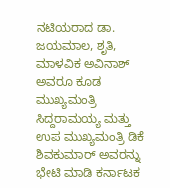ನಟಿಯರಾದ ಡಾ. ಜಯಮಾಲ, ಶೃತಿ, ಮಾಳವಿಕ ಅವಿನಾಶ್ ಅವರೂ ಕೂಡ ಮುಖ್ಯಮಂತ್ರಿ ಸಿದ್ದರಾಮಯ್ಯ ಮತ್ತು ಉಪ ಮುಖ್ಯಮಂತ್ರಿ ಡಿಕೆ ಶಿವಕುಮಾರ್ ಅವರನ್ನು ಭೇಟಿ ಮಾಡಿ ಕರ್ನಾಟಕ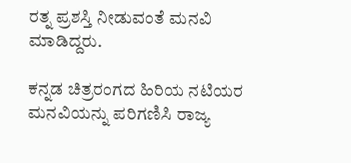ರತ್ನ ಪ್ರಶಸ್ತಿ ನೀಡುವಂತೆ ಮನವಿ ಮಾಡಿದ್ದರು.

ಕನ್ನಡ ಚಿತ್ರರಂಗದ ಹಿರಿಯ ನಟಿಯರ ಮನವಿಯನ್ನು ಪರಿಗಣಿಸಿ ರಾಜ್ಯ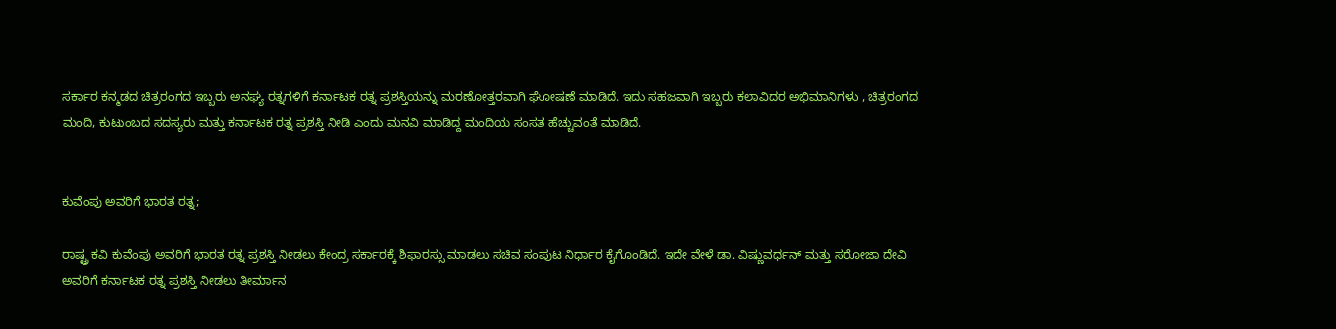ಸರ್ಕಾರ ಕನ್ಮಡದ ಚಿತ್ರರಂಗದ ಇಬ್ಬರು ಅನಘ್ಯ ರತ್ನಗಳಿಗೆ ಕರ್ನಾಟಕ ರತ್ನ ಪ್ರಶಸ್ತಿಯನ್ನು ಮರಣೋತ್ತರವಾಗಿ ಘೋಷಣೆ ಮಾಡಿದೆ. ಇದು ಸಹಜವಾಗಿ ಇಬ್ಬರು ಕಲಾವಿದರ ಅಭಿಮಾನಿಗಳು , ಚಿತ್ರರಂಗದ ಮಂದಿ, ಕುಟುಂಬದ ಸದಸ್ಯರು ಮತ್ತು ಕರ್ನಾಟಕ ರತ್ನ ಪ್ರಶಸ್ತಿ ನೀಡಿ ಎಂದು ಮನವಿ ಮಾಡಿದ್ದ ಮಂದಿಯ ಸಂಸತ ಹೆಚ್ಚುವಂತೆ ಮಾಡಿದೆ.


ಕುವೆಂಪು ಅವರಿಗೆ ಭಾರತ ರತ್ನ;

ರಾಷ್ಟ್ರ ಕವಿ ಕುವೆಂಪು ಅವರಿಗೆ ಭಾರತ ರತ್ನ ಪ್ರಶಸ್ತಿ ನೀಡಲು ಕೇಂದ್ರ ಸರ್ಕಾರಕ್ಕೆ ಶಿಫಾರಸ್ಸು ಮಾಡಲು ಸಚಿವ ಸಂಪುಟ ನಿರ್ಧಾರ ಕೈಗೊಂಡಿದೆ. ಇದೇ ವೇಳೆ ಡಾ. ವಿಷ್ಣುವರ್ಧನ್ ಮತ್ತು ಸರೋಜಾ ದೇವಿ ಅವರಿಗೆ ಕರ್ನಾಟಕ ರತ್ನ ಪ್ರಶಸ್ತಿ ನೀಡಲು ತೀರ್ಮಾನ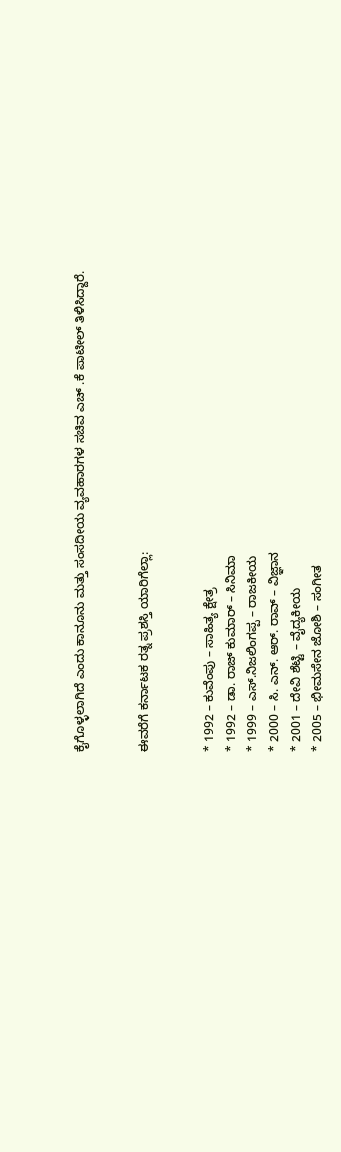ಕೈಗೊಳ್ಳಲಾಗಿದೆ ಎಂದು ಕಾನೂನು ಮತ್ತು ಸಂಸದೀಯ ವ್ಯವಹಾರಗಳ ಸಚಿವ ಎಚ್ .ಕೆ ಪಾಟೀಲ್ ತಿಳಿಸಿದ್ದಾರೆ.


ಈವರೆಗೆ ಕರ್ನಾಟಕ ರತ್ನ ಪ್ರಶಸ್ತಿ ಯಾರಿಗೆಲ್ಲಾ:


* 1992 – ಕುವೆಂಪು – ಸಾಹಿತ್ಯ ಕ್ಷೇತ್ರ
* 1992 – ಡಾ. ರಾಜ್ ಕುಮಾರ್ – ಸಿನಿಮಾ
* 1999 – ಎಸ್.ನಿಜಲಿಂಗಪ್ಪ – ರಾಜಕೀಯ
* 2000 – ಸಿ. ಎನ್. ಆರ್. ರಾವ್ – ವಿಜ್ಞಾನ
* 2001 – ದೇವಿ ಶೆಟ್ಟಿ – ವೈದ್ಯಕೀಯ
* 2005 – ಭೀಮಸೇನ ಜೋಶಿ – ಸಂಗೀತ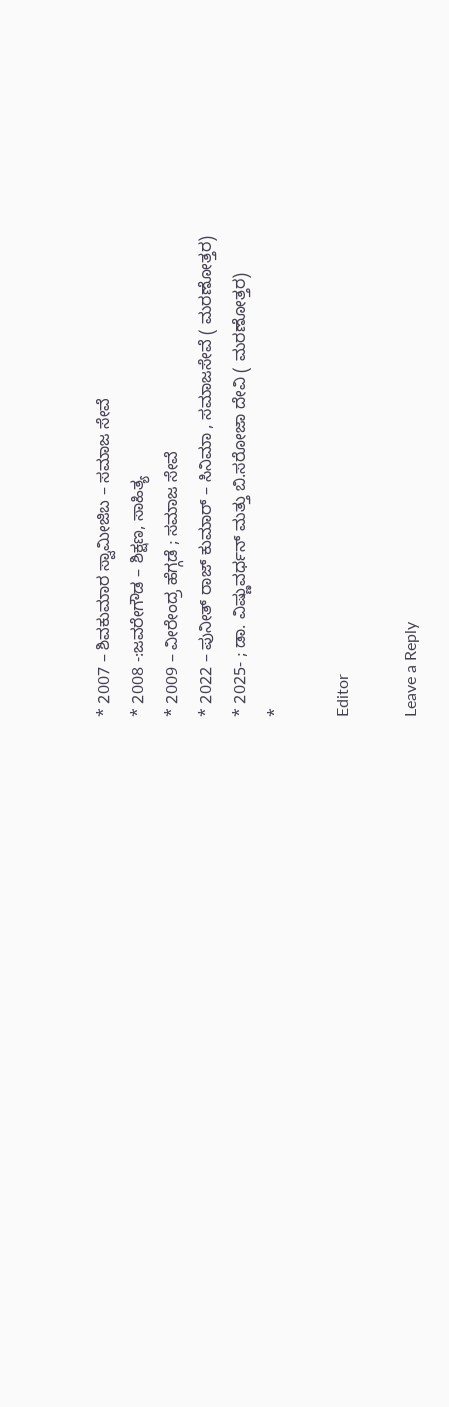* 2007 – ಶಿವಕುಮಾರ ಸ್ವಾಮೀಜಿಬ – ಸಮಾಜ ಸೇವೆ
* 2008 -:ಜವರೇಗೌಡ – ಶಿಕ್ಷಣ, ಸಾಹಿತ್ಯ
* 2009 – ವೀರೇಂದ್ರ ಹೆಗ್ಗಡೆ ; ಸಮಾಜ ಸೇವೆ
* 2022 – ಪುನೀತ್ ರಾಜ್ ಕುಮಾರ್ – ಸಿನಿಮಾ , ಸಮಾಜಸೇವೆ ( ಮರಣೋತ್ತರ)
* 2025- ; ಡಾ. ವಿಷ್ಣುವರ್ಧನ್ ಮತ್ತು ಬಿ.ಸರೋಜಾ ದೇವಿ ( ಮರಣೋತ್ತರ)
*

Editor

Leave a Reply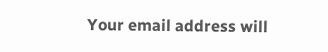Your email address will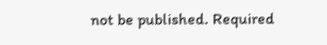not be published. Required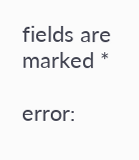fields are marked *

error: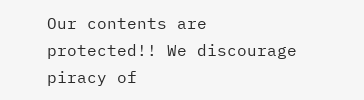Our contents are protected!! We discourage piracy of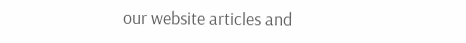our website articles and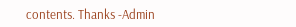contents. Thanks -Admin